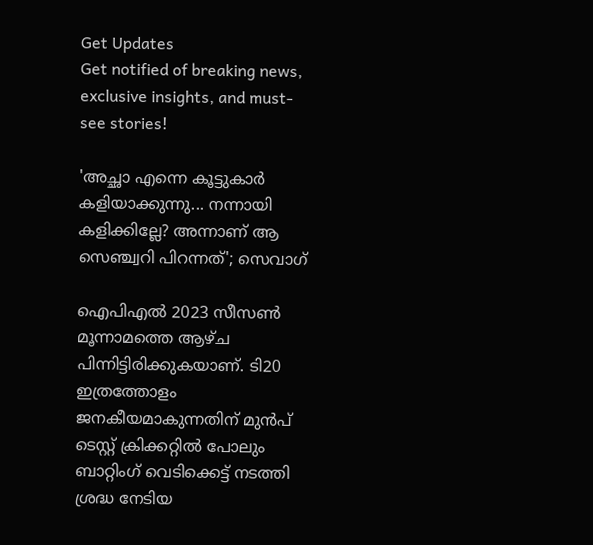Get Updates
Get notified of breaking news, exclusive insights, and must-see stories!

'അച്ഛാ എന്നെ കൂട്ടുകാര്‍ കളിയാക്കുന്നു... നന്നായി കളിക്കില്ലേ? അന്നാണ് ആ സെഞ്ച്വറി പിറന്നത്'; സെവാഗ്

ഐപിഎല്‍ 2023 സീസണ്‍ മൂന്നാമത്തെ ആഴ്ച പിന്നിട്ടിരിക്കുകയാണ്. ടി20 ഇത്രത്തോളം ജനകീയമാകുന്നതിന് മുന്‍പ് ടെസ്റ്റ് ക്രിക്കറ്റില്‍ പോലും ബാറ്റിംഗ് വെടിക്കെട്ട് നടത്തി ശ്രദ്ധ നേടിയ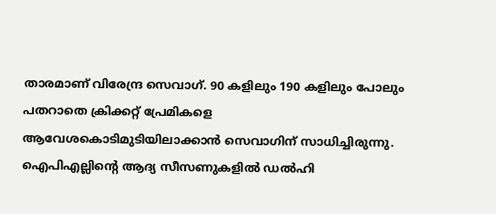താരമാണ് വിരേന്ദ്ര സെവാഗ്. 90 കളിലും 190 കളിലും പോലും പതറാതെ ക്രിക്കറ്റ് പ്രേമികളെ ആവേശകൊടിമുടിയിലാക്കാന്‍ സെവാഗിന് സാധിച്ചിരുന്നു. ഐപിഎല്ലിന്റെ ആദ്യ സീസണുകളില്‍ ഡല്‍ഹി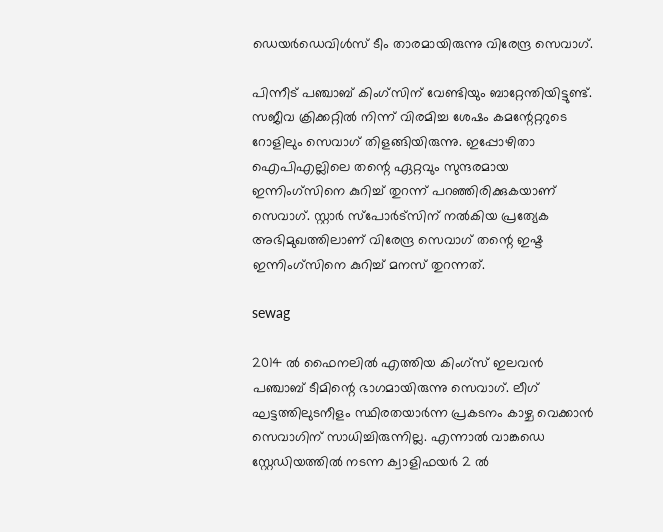ഡെയര്‍ഡെവിള്‍സ് ടീം താരമായിരുന്നു വിരേന്ദ്ര സെവാഗ്.

പിന്നീട് പഞ്ചാബ് കിംഗ്‌സിന് വേണ്ടിയും ബാറ്റേന്തിയിട്ടുണ്ട്. സജീവ ക്രിക്കറ്റില്‍ നിന്ന് വിരമിച്ച ശേഷം കമന്റേറ്ററുടെ റോളിലും സെവാഗ് തിളങ്ങിയിരുന്നു. ഇപ്പോഴിതാ ഐപിഎല്ലിലെ തന്റെ ഏറ്റവും സുന്ദരമായ ഇന്നിംഗ്‌സിനെ കുറിച്ച് തുറന്ന് പറഞ്ഞിരിക്കുകയാണ് സെവാഗ്. സ്റ്റാര്‍ സ്പോര്‍ട്സിന് നല്‍കിയ പ്രത്യേക അഭിമുഖത്തിലാണ് വിരേന്ദ്ര സെവാഗ് തന്റെ ഇഷ്ട ഇന്നിംഗ്‌സിനെ കുറിച്ച് മനസ് തുറന്നത്.

sewag

2014 ല്‍ ഫൈനലില്‍ എത്തിയ കിംഗ്‌സ് ഇലവന്‍ പഞ്ചാബ് ടീമിന്റെ ഭാഗമായിരുന്നു സെവാഗ്. ലീഗ് ഘട്ടത്തിലുടനീളം സ്ഥിരതയാര്‍ന്ന പ്രകടനം കാഴ്ച വെക്കാന്‍ സെവാഗിന് സാധിച്ചിരുന്നില്ല. എന്നാല്‍ വാങ്കഡെ സ്റ്റേഡിയത്തില്‍ നടന്ന ക്വാളിഫയര്‍ 2 ല്‍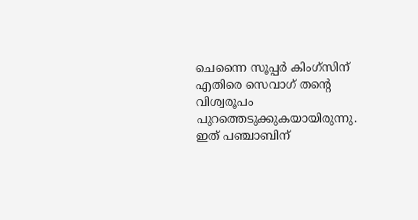ചെന്നൈ സൂപ്പര്‍ കിംഗ്‌സിന് എതിരെ സെവാഗ് തന്റെ വിശ്വരൂപം പുറത്തെടുക്കുകയായിരുന്നു. ഇത് പഞ്ചാബിന്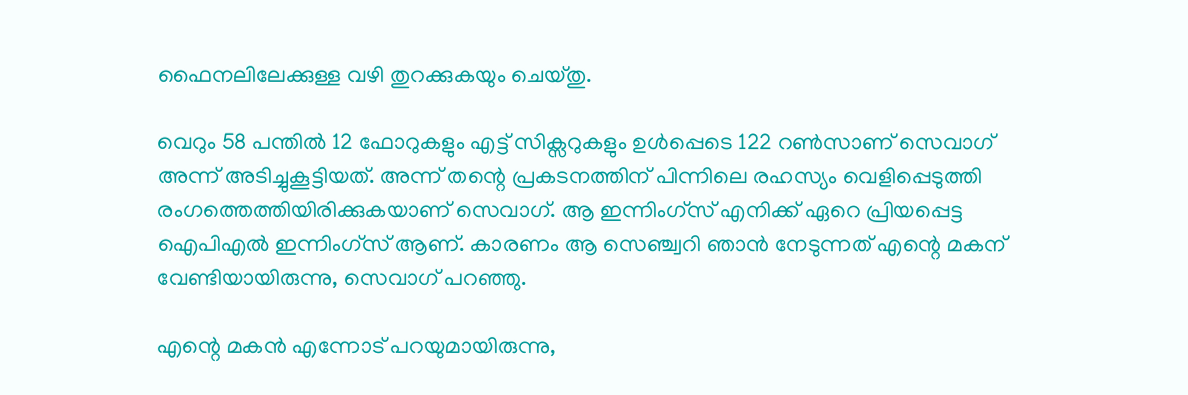ഫൈനലിലേക്കുള്ള വഴി തുറക്കുകയും ചെയ്തു.

വെറും 58 പന്തില്‍ 12 ഫോറുകളും എട്ട് സിക്സറുകളും ഉള്‍പ്പെടെ 122 റണ്‍സാണ് സെവാഗ് അന്ന് അടിച്ചുകൂട്ടിയത്. അന്ന് തന്റെ പ്രകടനത്തിന് പിന്നിലെ രഹസ്യം വെളിപ്പെടുത്തി രംഗത്തെത്തിയിരിക്കുകയാണ് സെവാഗ്. ആ ഇന്നിംഗ്‌സ് എനിക്ക് ഏറെ പ്രിയപ്പെട്ട ഐപിഎല്‍ ഇന്നിംഗ്‌സ് ആണ്. കാരണം ആ സെഞ്ച്വറി ഞാന്‍ നേടുന്നത് എന്റെ മകന് വേണ്ടിയായിരുന്നു, സെവാഗ് പറഞ്ഞു.

എന്റെ മകന്‍ എന്നോട് പറയുമായിരുന്നു,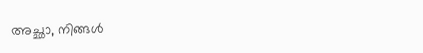അച്ഛാ, നിങ്ങള്‍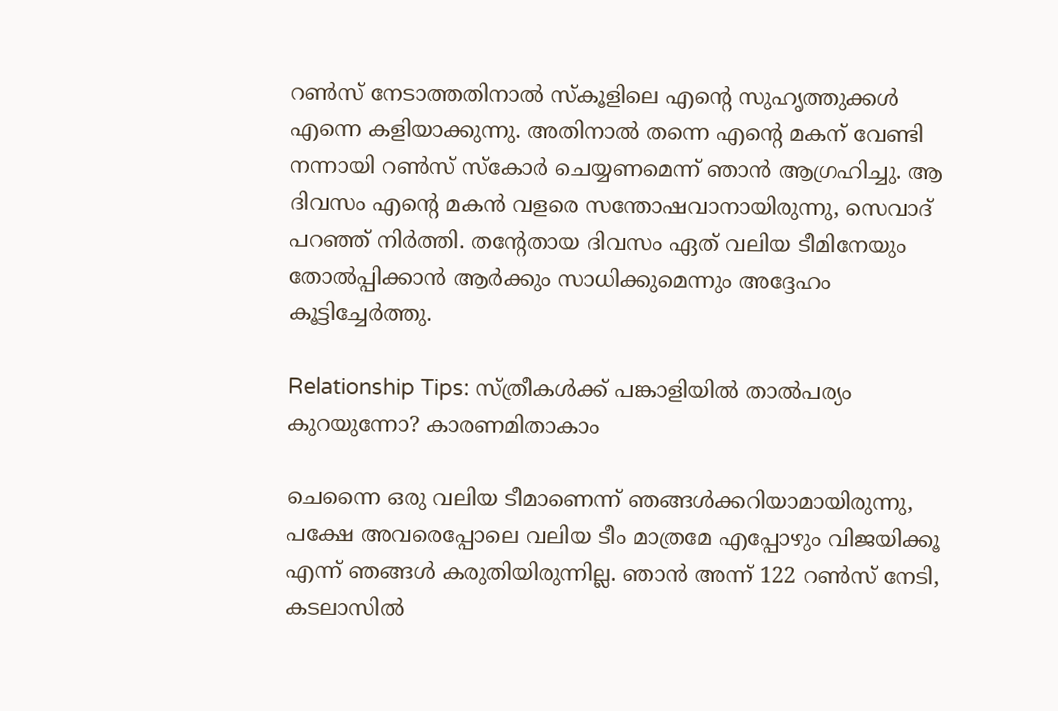റണ്‍സ് നേടാത്തതിനാല്‍ സ്‌കൂളിലെ എന്റെ സുഹൃത്തുക്കള്‍ എന്നെ കളിയാക്കുന്നു. അതിനാല്‍ തന്നെ എന്റെ മകന് വേണ്ടി നന്നായി റണ്‍സ് സ്‌കോര്‍ ചെയ്യണമെന്ന് ഞാന്‍ ആഗ്രഹിച്ചു. ആ ദിവസം എന്റെ മകന്‍ വളരെ സന്തോഷവാനായിരുന്നു, സെവാദ് പറഞ്ഞ് നിര്‍ത്തി. തന്റേതായ ദിവസം ഏത് വലിയ ടീമിനേയും തോല്‍പ്പിക്കാന്‍ ആര്‍ക്കും സാധിക്കുമെന്നും അദ്ദേഹം കൂട്ടിച്ചേര്‍ത്തു.

Relationship Tips: സ്ത്രീകള്‍ക്ക് പങ്കാളിയില്‍ താല്‍പര്യം കുറയുന്നോ? കാരണമിതാകാം

ചെന്നൈ ഒരു വലിയ ടീമാണെന്ന് ഞങ്ങള്‍ക്കറിയാമായിരുന്നു, പക്ഷേ അവരെപ്പോലെ വലിയ ടീം മാത്രമേ എപ്പോഴും വിജയിക്കൂ എന്ന് ഞങ്ങള്‍ കരുതിയിരുന്നില്ല. ഞാന്‍ അന്ന് 122 റണ്‍സ് നേടി, കടലാസില്‍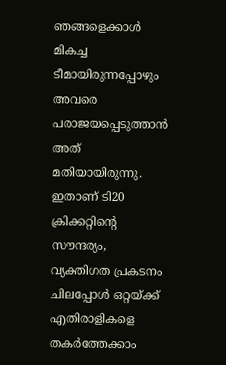ഞങ്ങളെക്കാള്‍ മികച്ച ടീമായിരുന്നപ്പോഴും അവരെ പരാജയപ്പെടുത്താന്‍ അത് മതിയായിരുന്നു. ഇതാണ് ടി20 ക്രിക്കറ്റിന്റെ സൗന്ദര്യം, വ്യക്തിഗത പ്രകടനം ചിലപ്പോള്‍ ഒറ്റയ്ക്ക് എതിരാളികളെ തകര്‍ത്തേക്കാം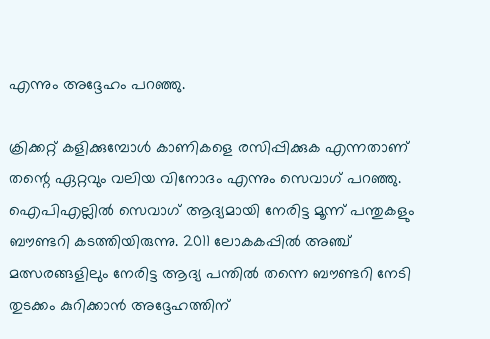എന്നും അദ്ദേഹം പറഞ്ഞു.

ക്രിക്കറ്റ് കളിക്കുമ്പോള്‍ കാണികളെ രസിപ്പിക്കുക എന്നതാണ് തന്റെ ഏറ്റവും വലിയ വിനോദം എന്നും സെവാഗ് പറഞ്ഞു. ഐപിഎല്ലില്‍ സെവാഗ് ആദ്യമായി നേരിട്ട മൂന്ന് പന്തുകളും ബൗണ്ടറി കടത്തിയിരുന്നു. 2011 ലോകകപ്പില്‍ അഞ്ച് മത്സരങ്ങളിലും നേരിട്ട ആദ്യ പന്തില്‍ തന്നെ ബൗണ്ടറി നേടി തുടക്കം കുറിക്കാന്‍ അദ്ദേഹത്തിന്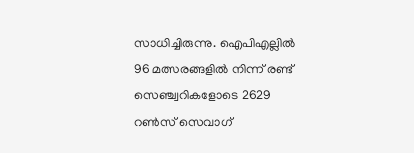സാധിച്ചിരുന്നു. ഐപിഎല്ലില്‍ 96 മത്സരങ്ങളില്‍ നിന്ന് രണ്ട് സെഞ്ച്വറികളോടെ 2629 റണ്‍സ് സെവാഗ്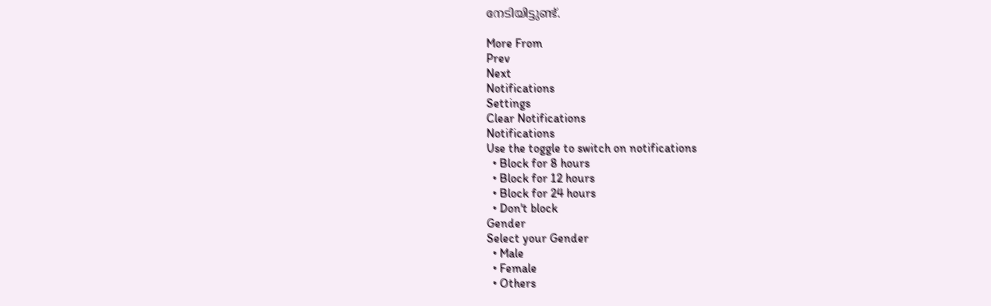നേടിയിട്ടുണ്ട്.

More From
Prev
Next
Notifications
Settings
Clear Notifications
Notifications
Use the toggle to switch on notifications
  • Block for 8 hours
  • Block for 12 hours
  • Block for 24 hours
  • Don't block
Gender
Select your Gender
  • Male
  • Female
  • Others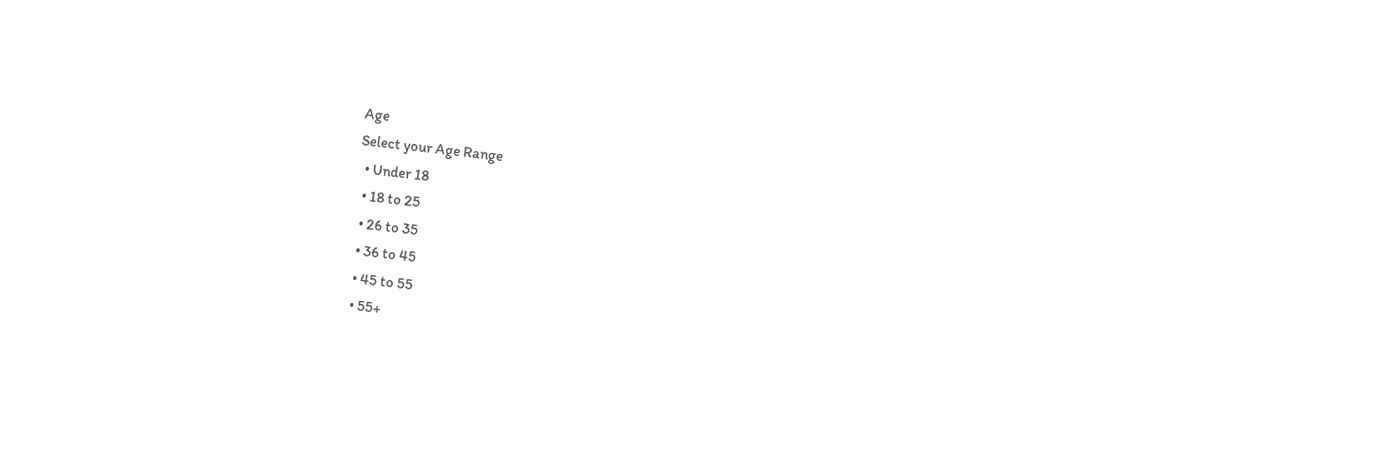Age
Select your Age Range
  • Under 18
  • 18 to 25
  • 26 to 35
  • 36 to 45
  • 45 to 55
  • 55+